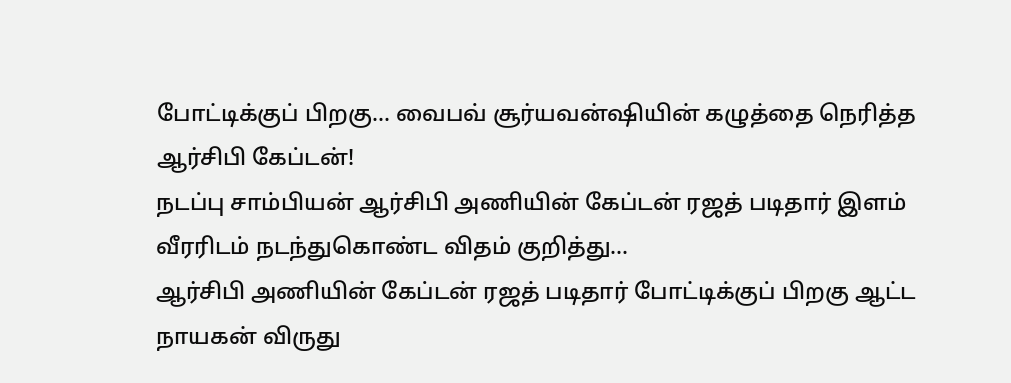போட்டிக்குப் பிறகு... வைபவ் சூர்யவன்ஷியின் கழுத்தை நெரித்த ஆர்சிபி கேப்டன்!
நடப்பு சாம்பியன் ஆர்சிபி அணியின் கேப்டன் ரஜத் படிதார் இளம் வீரரிடம் நடந்துகொண்ட விதம் குறித்து...
ஆர்சிபி அணியின் கேப்டன் ரஜத் படிதார் போட்டிக்குப் பிறகு ஆட்ட நாயகன் விருது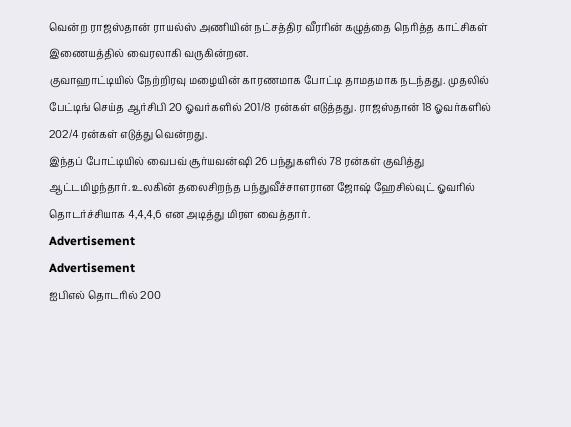வென்ற ராஜஸ்தான் ராயல்ஸ் அணியின் நட்சத்திர வீரரின் கழுத்தை நெரித்த காட்சிகள் இணையத்தில் வைரலாகி வருகின்றன.
குவாஹாட்டியில் நேற்றிரவு மழையின் காரணமாக போட்டி தாமதமாக நடந்தது. முதலில் பேட்டிங் செய்த ஆர்சிபி 20 ஓவர்களில் 201/8 ரன்கள் எடுத்தது. ராஜஸ்தான் 18 ஓவர்களில் 202/4 ரன்கள் எடுத்து வென்றது.
இந்தப் போட்டியில் வைபவ் சூர்யவன்ஷி 26 பந்துகளில் 78 ரன்கள் குவித்து ஆட்டமிழந்தார். உலகின் தலைசிறந்த பந்துவீச்சாளரான ஜோஷ் ஹேசில்வுட் ஓவரில் தொடர்ச்சியாக 4,4,4,6 என அடித்து மிரள வைத்தார்.
Advertisement
Advertisement
ஐபிஎல் தொடரில் 200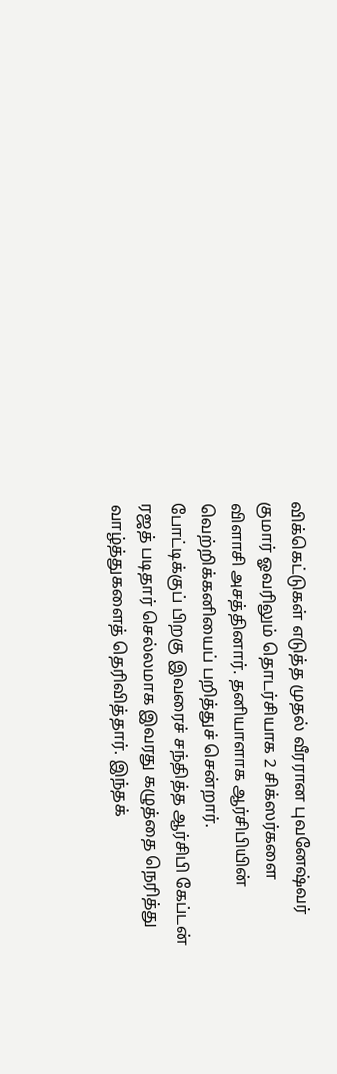விக்கெட்டுகள் எடுத்த முதல் வீரரான புவனேஷ்வர் குமார் ஓவரிலும் தொடர்சியாக 2 சிக்ஸர்களை விளாசி அசத்தினார். தனியாளாக ஆர்சிபியின் வெற்றிக்கனியைப் பறித்துச் சென்றார்.
போட்டிக்குப் பிறகு இவரைச் சந்தித்த ஆர்சிபி கேப்டன் ரஜத் படிதார் செல்லமாக இவரது கழுத்தை நெரித்து வாழ்த்துகளைத் தெரிவித்தார். இந்தக்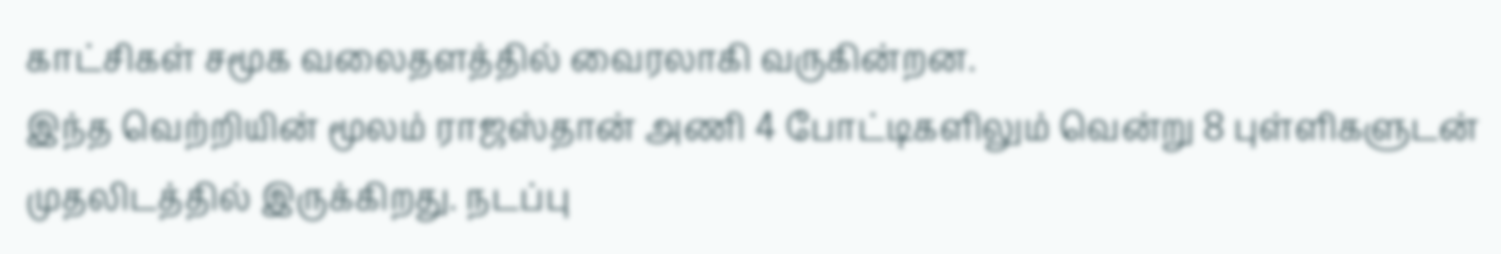காட்சிகள் சமூக வலைதளத்தில் வைரலாகி வருகின்றன.
இந்த வெற்றியின் மூலம் ராஜஸ்தான் அணி 4 போட்டிகளிலும் வென்று 8 புள்ளிகளுடன் முதலிடத்தில் இருக்கிறது. நடப்பு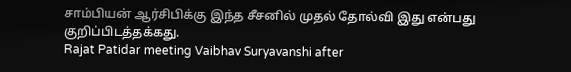சாம்பியன் ஆர்சிபிக்கு இந்த சீசனில் முதல் தோல்வி இது என்பது குறிப்பிடத்தக்கது.
Rajat Patidar meeting Vaibhav Suryavanshi after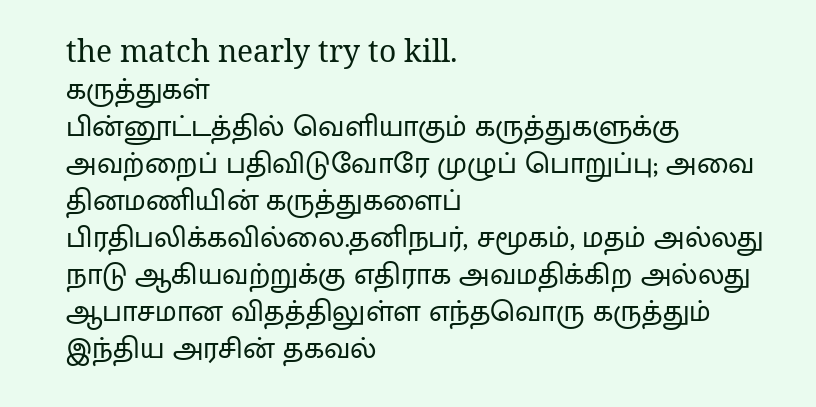the match nearly try to kill.
கருத்துகள்
பின்னூட்டத்தில் வெளியாகும் கருத்துகளுக்கு அவற்றைப் பதிவிடுவோரே முழுப் பொறுப்பு; அவை தினமணியின் கருத்துகளைப் பிரதிபலிக்கவில்லை.தனிநபர், சமூகம், மதம் அல்லது நாடு ஆகியவற்றுக்கு எதிராக அவமதிக்கிற அல்லது ஆபாசமான விதத்திலுள்ள எந்தவொரு கருத்தும் இந்திய அரசின் தகவல்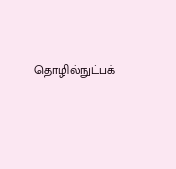தொழில்நுட்பக்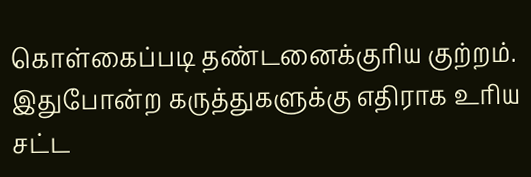கொள்கைப்படி தண்டனைக்குரிய குற்றம். இதுபோன்ற கருத்துகளுக்கு எதிராக உரிய சட்ட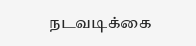நடவடிக்கை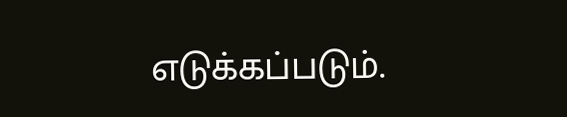எடுக்கப்படும்.